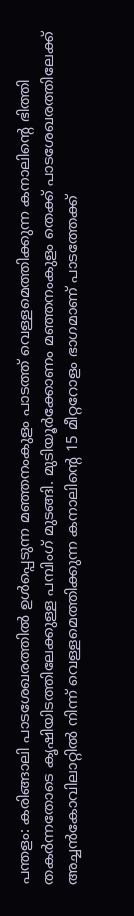പന്തളം: കരിങ്ങാലി പാടശേഖരത്തിൽ ഉൾപ്പെടുന്ന മഞ്ഞനംകുളം പാടത്ത് വെള്ളമെത്തിക്കുന്ന കനാലിന്റെ ഭിത്തി തകർന്നതോടെ കൃഷിയിടത്തിലേക്കുള്ള പമ്പിംഗ് മുടങ്ങി. മുടിയൂർക്കോണം മഞ്ഞനംകുളം തെക്ക് പാടശേഖരത്തിലേക്ക് അച്ചൻകോവിലാറ്റിൽ നിന്ന് വെള്ളമെത്തിക്കുന്ന കനാലിന്റെ 15 മീറ്ററോളം ഭാഗമാണ് പാടത്തേക്ക്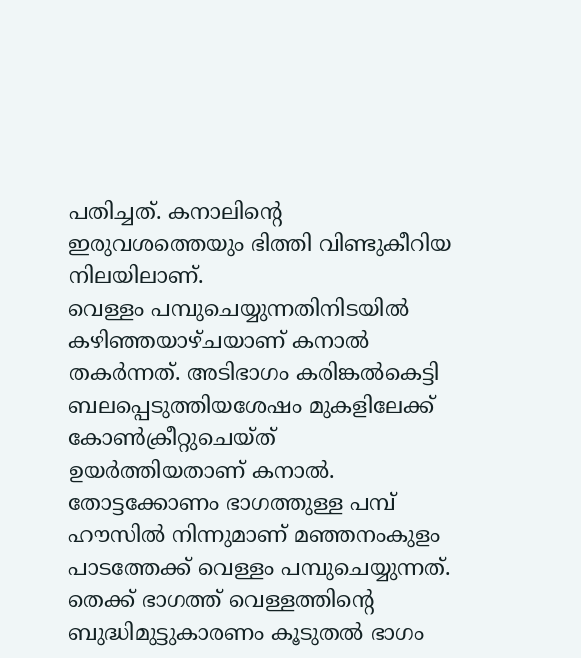പതിച്ചത്. കനാലിന്റെ ഇരുവശത്തെയും ഭിത്തി വിണ്ടുകീറിയ നിലയിലാണ്.
വെള്ളം പമ്പുചെയ്യുന്നതിനിടയിൽ കഴിഞ്ഞയാഴ്ചയാണ് കനാൽ തകർന്നത്. അടിഭാഗം കരിങ്കൽകെട്ടി ബലപ്പെടുത്തിയശേഷം മുകളിലേക്ക് കോൺക്രീറ്റുചെയ്ത് ഉയർത്തിയതാണ് കനാൽ. തോട്ടക്കോണം ഭാഗത്തുള്ള പമ്പ് ഹൗസിൽ നിന്നുമാണ് മഞ്ഞനംകുളം പാടത്തേക്ക് വെള്ളം പമ്പുചെയ്യുന്നത്. തെക്ക് ഭാഗത്ത് വെള്ളത്തിന്റെ ബുദ്ധിമുട്ടുകാരണം കൂടുതൽ ഭാഗം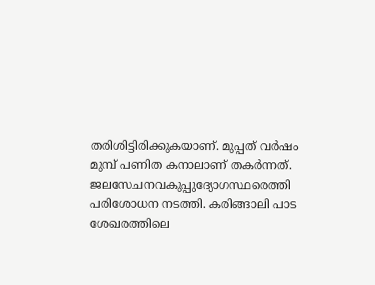തരിശിട്ടിരിക്കുകയാണ്. മുപ്പത് വർഷം മുമ്പ് പണിത കനാലാണ് തകർന്നത്.
ജലസേചനവകുപ്പുദ്യോഗസ്ഥരെത്തി പരിശോധന നടത്തി. കരിങ്ങാലി പാട ശേഖരത്തിലെ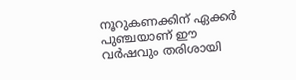നൂറുകണക്കിന് ഏക്കർ പുഞ്ചയാണ് ഈ വർഷവും തരിശായി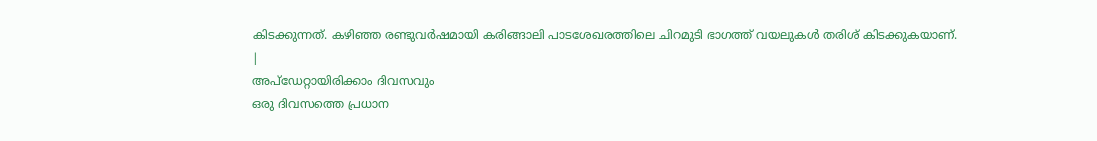കിടക്കുന്നത്. കഴിഞ്ഞ രണ്ടുവർഷമായി കരിങ്ങാലി പാടശേഖരത്തിലെ ചിറമുടി ഭാഗത്ത് വയലുകൾ തരിശ് കിടക്കുകയാണ്.
|
അപ്ഡേറ്റായിരിക്കാം ദിവസവും
ഒരു ദിവസത്തെ പ്രധാന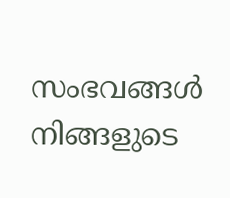സംഭവങ്ങൾ നിങ്ങളുടെ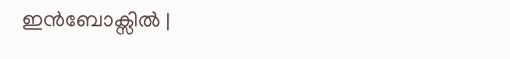ഇൻബോക്സിൽ |